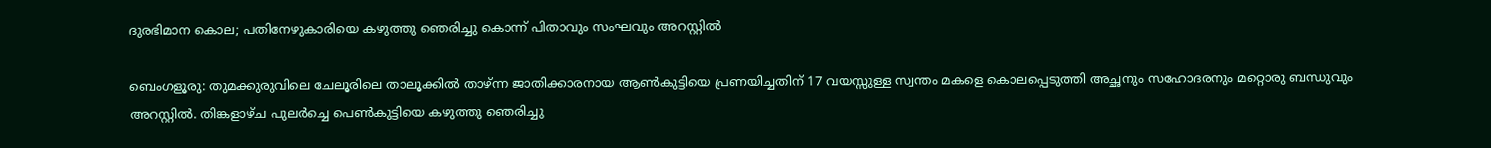ദുരഭിമാന കൊല; പതിനേഴുകാരിയെ കഴുത്തു ഞെരിച്ചു കൊന്ന് പിതാവും സംഘവും അറസ്റ്റിൽ

ബെംഗളൂരു: തുമക്കുരുവിലെ ചേലൂരിലെ താലൂക്കിൽ താഴ്ന്ന ജാതിക്കാരനായ ആൺകുട്ടിയെ പ്രണയിച്ചതിന് 17 വയസ്സുള്ള സ്വന്തം മകളെ കൊലപ്പെടുത്തി അച്ഛനും സഹോദരനും മറ്റൊരു ബന്ധുവും അറസ്റ്റിൽ. തിങ്കളാഴ്ച പുലർച്ചെ പെൺകുട്ടിയെ കഴുത്തു ഞെരിച്ചു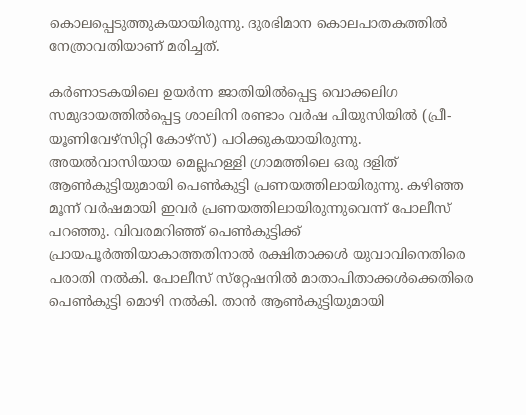കൊലപ്പെടുത്തുകയായിരുന്നു. ദുരഭിമാന കൊലപാതകത്തിൽ നേത്രാവതിയാണ് മരിച്ചത്.

കർണാടകയിലെ ഉയർന്ന ജാതിയിൽപ്പെട്ട വൊക്കലിഗ സമുദായത്തിൽപ്പെട്ട ശാലിനി രണ്ടാം വർഷ പിയുസിയിൽ (പ്രീ-യൂണിവേഴ്‌സിറ്റി കോഴ്‌സ്) പഠിക്കുകയായിരുന്നു. അയൽവാസിയായ മെല്ലഹള്ളി ഗ്രാമത്തിലെ ഒരു ദളിത് ആൺകുട്ടിയുമായി പെൺകുട്ടി പ്രണയത്തിലായിരുന്നു. കഴിഞ്ഞ മൂന്ന് വർഷമായി ഇവർ പ്രണയത്തിലായിരുന്നുവെന്ന് പോലീസ് പറഞ്ഞു. വിവരമറിഞ്ഞ് പെൺകുട്ടിക്ക് പ്രായപൂർത്തിയാകാത്തതിനാൽ രക്ഷിതാക്കൾ യുവാവിനെതിരെ പരാതി നൽകി. പോലീസ് സ്‌റ്റേഷനിൽ മാതാപിതാക്കൾക്കെതിരെ പെൺകുട്ടി മൊഴി നൽകി. താൻ ആൺകുട്ടിയുമായി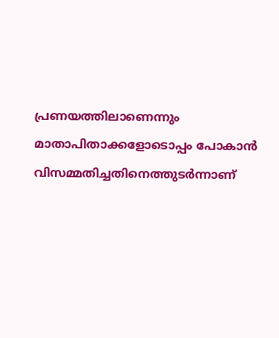പ്രണയത്തിലാണെന്നും മാതാപിതാക്കളോടൊപ്പം പോകാൻ വിസമ്മതിച്ചതിനെത്തുടർന്നാണ്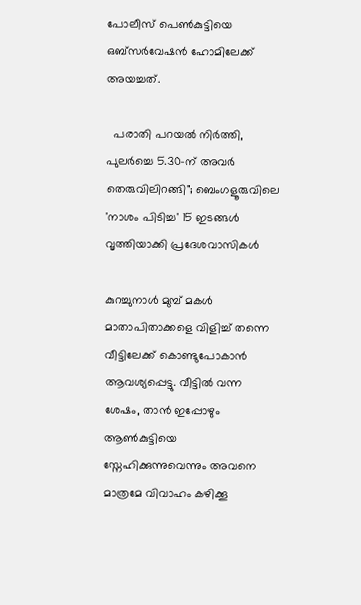പോലീസ് പെൺകുട്ടിയെ ഒബ്സർവേഷൻ ഹോമിലേക്ക് അയച്ചത്.

  പരാതി പറയൽ നിർത്തി, പുലർച്ചെ 5.30-ന് അവർ തെരുവിലിറങ്ങി"; ബെംഗളൂരുവിലെ 'നാശം പിടിച്ച' 15 ഇടങ്ങൾ വൃത്തിയാക്കി പ്രദേശവാസികൾ

കുറച്ചുനാൾ മുമ്പ് മകൾ മാതാപിതാക്കളെ വിളിച്ച് തന്നെ വീട്ടിലേക്ക് കൊണ്ടുപോകാൻ ആവശ്യപ്പെട്ടു. വീട്ടിൽ വന്ന ശേഷം, താൻ ഇപ്പോഴും ആൺകുട്ടിയെ സ്നേഹിക്കുന്നുവെന്നും അവനെ മാത്രമേ വിവാഹം കഴിക്കൂ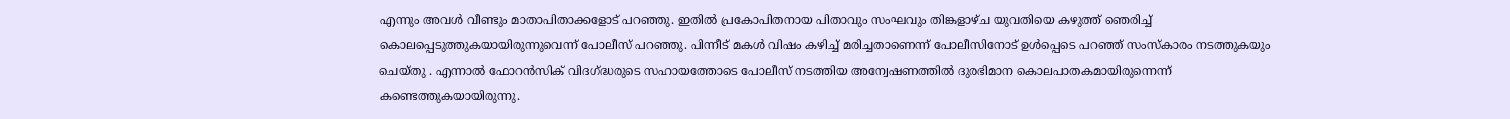എന്നും അവൾ വീണ്ടും മാതാപിതാക്കളോട് പറഞ്ഞു. ഇതിൽ പ്രകോപിതനായ പിതാവും സംഘവും തിങ്കളാഴ്ച യുവതിയെ കഴുത്ത് ഞെരിച്ച് കൊലപ്പെടുത്തുകയായിരുന്നുവെന്ന് പോലീസ് പറഞ്ഞു. പിന്നീട് മകൾ വിഷം കഴിച്ച് മരിച്ചതാണെന്ന് പോലീസിനോട് ഉൾപ്പെടെ പറഞ്ഞ് സംസ്കാരം നടത്തുകയും ചെയ്തു . എന്നാൽ ഫോറൻസിക് വിദഗ്ദ്ധരുടെ സഹായത്തോടെ പോലീസ് നടത്തിയ അന്വേഷണത്തിൽ ദുരഭിമാന കൊലപാതകമായിരുന്നെന്ന് കണ്ടെത്തുകയായിരുന്നു.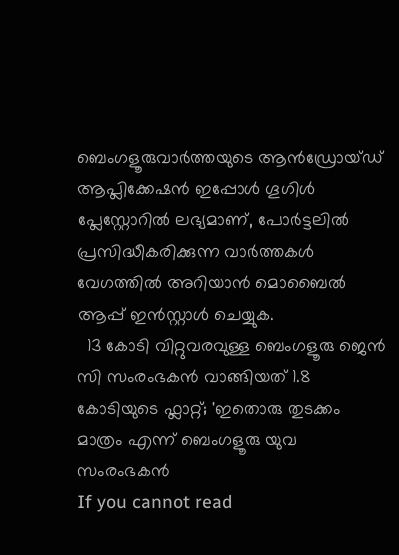ബെംഗളൂരുവാർത്തയുടെ ആൻഡ്രോയ്ഡ് ആപ്ലിക്കേഷൻ ഇപ്പോൾ ഗൂഗിൾ പ്ലേസ്റ്റോറിൽ ലഭ്യമാണ്, പോർട്ടലിൽ പ്രസിദ്ധീകരിക്കുന്ന വാർത്തകൾ വേഗത്തിൽ അറിയാൻ മൊബൈൽ ആപ്പ് ഇൻസ്റ്റാൾ ചെയ്യുക.
  13 കോടി വിറ്റുവരവുള്ള ബെംഗളൂരു ജെൻ സി സംരംഭകൻ വാങ്ങിയത് 1.8 കോടിയുടെ ഫ്ലാറ്റ്; 'ഇതൊരു തുടക്കം മാത്രം എന്ന് ബെംഗളൂരു യുവ സംരംഭകൻ
If you cannot read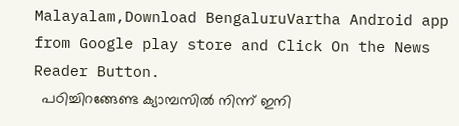Malayalam,Download BengaluruVartha Android app from Google play store and Click On the News Reader Button.
  പഠിച്ചിറങ്ങേണ്ട ക്യാമ്പസിൽ നിന്ന് ഇനി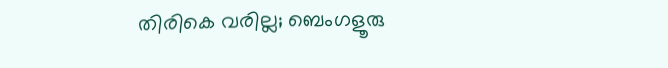തിരികെ വരില്ല; ബെംഗളൂരു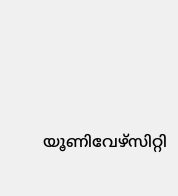യൂണിവേഴ്സിറ്റി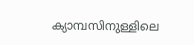ക്യാമ്പസിനുള്ളിലെ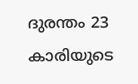ദുരന്തം 23 കാരിയുടെ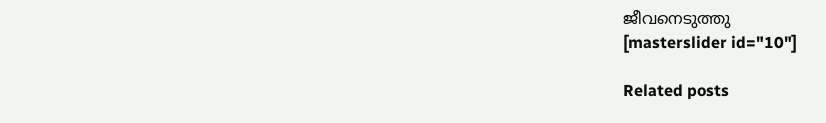ജീവനെടുത്തു
[masterslider id="10"]

Related posts